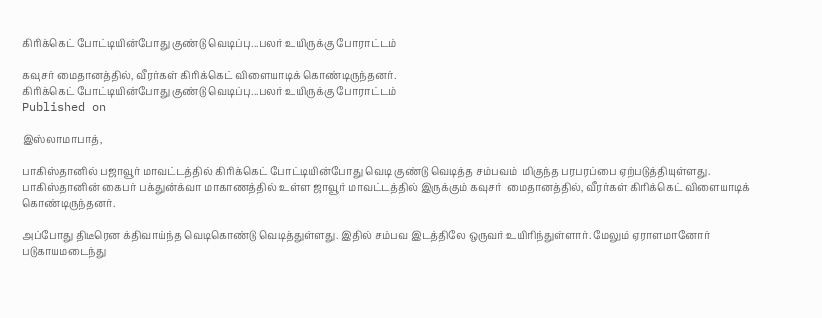கிரிக்கெட் போட்டியின்போது குண்டு வெடிப்பு...பலர் உயிருக்கு போராட்டம்

கவுசர் மைதானத்தில், வீரர்கள் கிரிக்கெட் விளையாடிக் கொண்டிருந்தனர்.
கிரிக்கெட் போட்டியின்போது குண்டு வெடிப்பு...பலர் உயிருக்கு போராட்டம்
Published on

இஸ்லாமாபாத்,

பாகிஸ்தானில் பஜாவூர் மாவட்டத்தில் கிரிக்கெட் போட்டியின்போது வெடி குண்டு வெடித்த சம்பவம்  மிகுந்த பரபரப்பை ஏற்படுத்தியுள்ளது. பாகிஸ்தானின் கைபர் பக்துன்க்வா மாகாணத்தில் உள்ள ஜாவூர் மாவட்டத்தில் இருக்கும் கவுசர்  மைதானத்தில், வீரர்கள் கிரிக்கெட் விளையாடிக் கொண்டிருந்தனர்.

அப்போது திடீரென க்திவாய்ந்த வெடிகொண்டு வெடித்துள்ளது. இதில் சம்பவ இடத்திலே ஒருவர் உயிரிந்துள்ளார். மேலும் ஏராளமானோர் படுகாயமடைந்து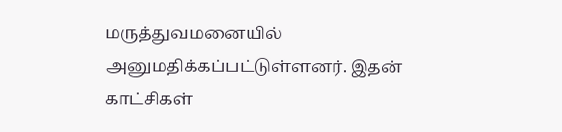மருத்துவமனையில் அனுமதிக்கப்பட்டுள்ளனர். இதன் காட்சிகள்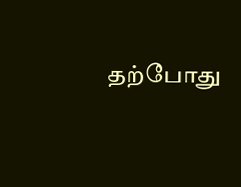தற்போது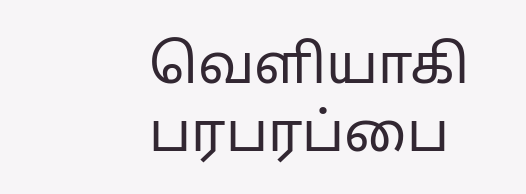வெளியாகி பரபரப்பை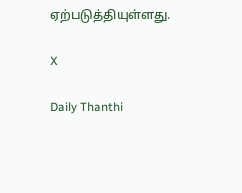ஏற்படுத்தியுள்ளது.

X

Daily Thanthi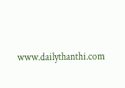www.dailythanthi.com